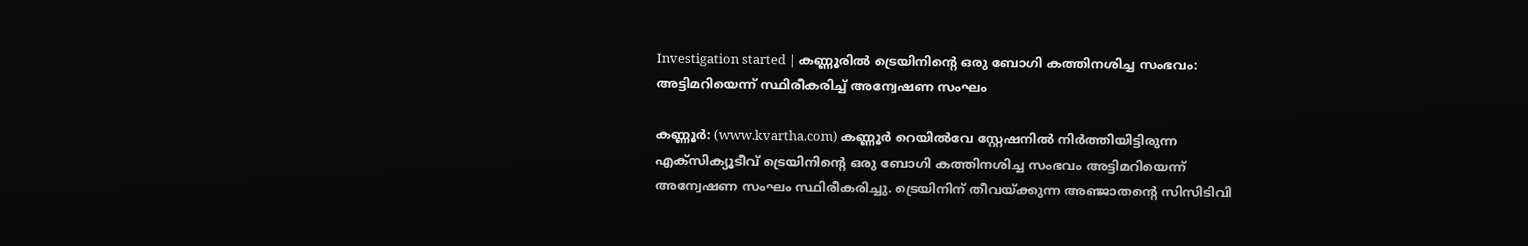Investigation started | കണ്ണൂരില്‍ ട്രെയിനിന്റെ ഒരു ബോഗി കത്തിനശിച്ച സംഭവം: അട്ടിമറിയെന്ന് സ്ഥിരീകരിച്ച് അന്വേഷണ സംഘം

കണ്ണൂര്‍: (www.kvartha.com) കണ്ണൂര്‍ റെയില്‍വേ സ്റ്റേഷനില്‍ നിര്‍ത്തിയിട്ടിരുന്ന എക്‌സിക്യൂടീവ് ട്രെയിനിന്റെ ഒരു ബോഗി കത്തിനശിച്ച സംഭവം അട്ടിമറിയെന്ന് അന്വേഷണ സംഘം സ്ഥിരീകരിച്ചു. ട്രെയിനിന് തീവയ്ക്കുന്ന അഞ്ജാതന്റെ സിസിടിവി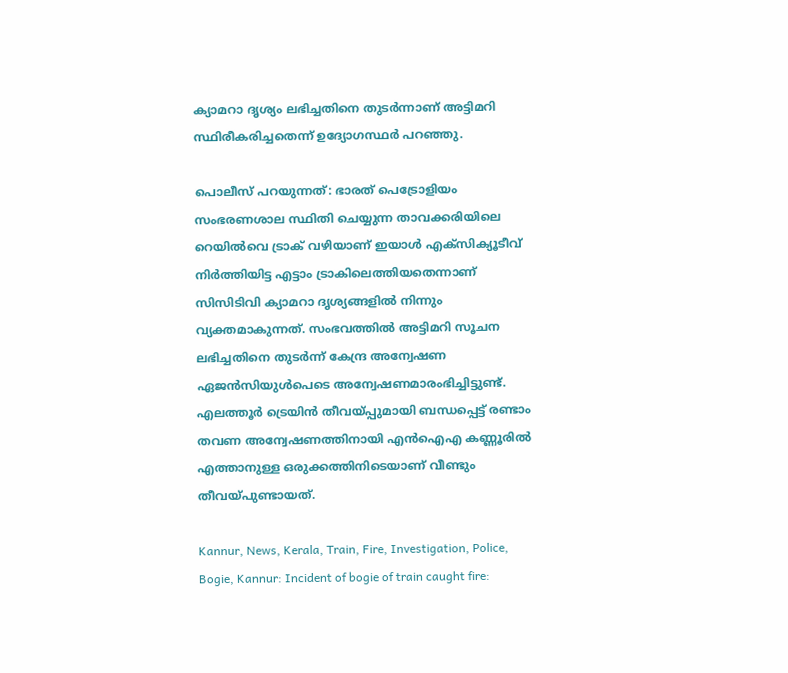ക്യാമറാ ദൃശ്യം ലഭിച്ചതിനെ തുടര്‍ന്നാണ് അട്ടിമറി സ്ഥിരീകരിച്ചതെന്ന് ഉദ്യോഗസ്ഥര്‍ പറഞ്ഞു.

പൊലീസ് പറയുന്നത്: ഭാരത് പെട്രോളിയം സംഭരണശാല സ്ഥിതി ചെയ്യുന്ന താവക്കരിയിലെ റെയില്‍വെ ട്രാക് വഴിയാണ് ഇയാള്‍ എക്‌സിക്യൂടീവ് നിര്‍ത്തിയിട്ട എട്ടാം ട്രാകിലെത്തിയതെന്നാണ് സിസിടിവി ക്യാമറാ ദൃശ്യങ്ങളില്‍ നിന്നും വ്യക്തമാകുന്നത്. സംഭവത്തില്‍ അട്ടിമറി സൂചന
ലഭിച്ചതിനെ തുടര്‍ന്ന് കേന്ദ്ര അന്വേഷണ ഏജന്‍സിയുള്‍പെടെ അന്വേഷണമാരംഭിച്ചിട്ടുണ്ട്. എലത്തൂര്‍ ട്രെയിന്‍ തീവയ്പ്പുമായി ബന്ധപ്പെട്ട് രണ്ടാം തവണ അന്വേഷണത്തിനായി എന്‍ഐഎ കണ്ണൂരില്‍ എത്താനുള്ള ഒരുക്കത്തിനിടെയാണ് വീണ്ടും തീവയ്പുണ്ടായത്.

Kannur, News, Kerala, Train, Fire, Investigation, Police, Bogie, Kannur: Incident of bogie of train caught fire: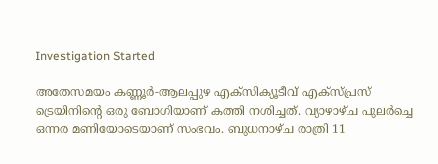Investigation Started

അതേസമയം കണ്ണൂര്‍-ആലപ്പുഴ എക്‌സിക്യൂടീവ് എക്‌സ്പ്രസ് ട്രെയിനിന്റെ ഒരു ബോഗിയാണ് കത്തി നശിച്ചത്. വ്യാഴാഴ്ച പുലര്‍ച്ചെ ഒന്നര മണിയോടെയാണ് സംഭവം. ബുധനാഴ്ച രാത്രി 11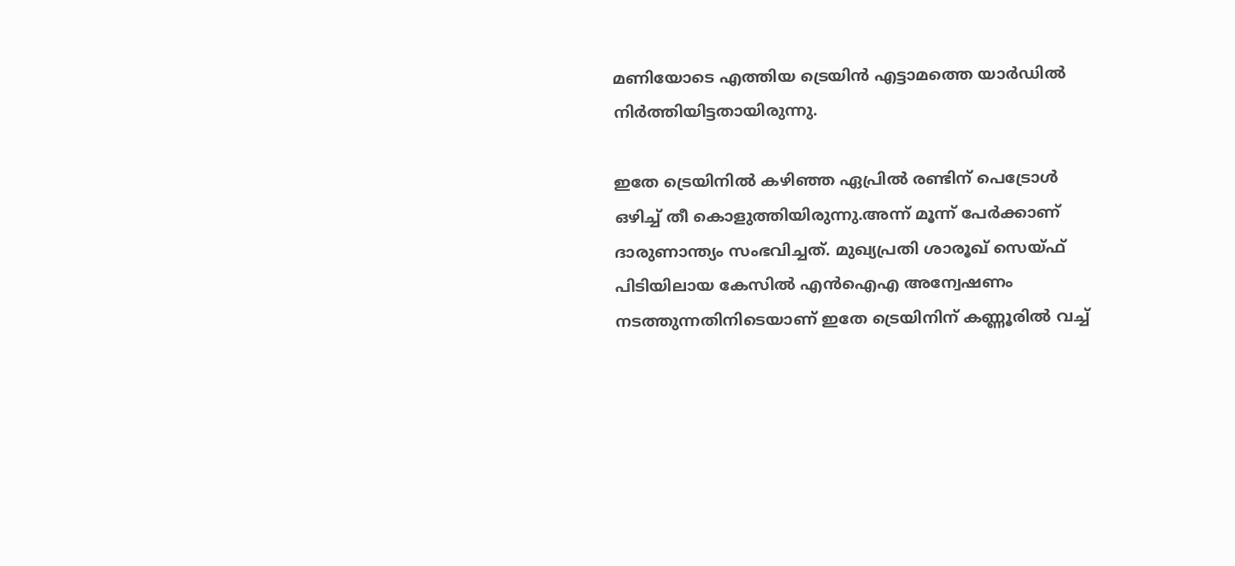മണിയോടെ എത്തിയ ട്രെയിന്‍ എട്ടാമത്തെ യാര്‍ഡില്‍ നിര്‍ത്തിയിട്ടതായിരുന്നു.

ഇതേ ട്രെയിനില്‍ കഴിഞ്ഞ ഏപ്രില്‍ രണ്ടിന് പെട്രോള്‍ ഒഴിച്ച് തീ കൊളുത്തിയിരുന്നു.അന്ന് മൂന്ന് പേര്‍ക്കാണ് ദാരുണാന്ത്യം സംഭവിച്ചത്. മുഖ്യപ്രതി ശാരൂഖ് സെയ്ഫ് പിടിയിലായ കേസില്‍ എന്‍ഐഎ അന്വേഷണം നടത്തുന്നതിനിടെയാണ് ഇതേ ട്രെയിനിന് കണ്ണൂരില്‍ വച്ച്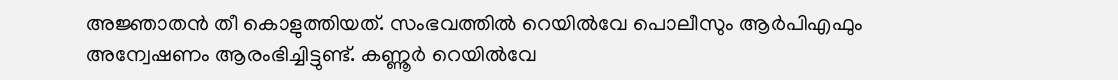അജ്ഞാതന്‍ തീ കൊളുത്തിയത്. സംഭവത്തില്‍ റെയില്‍വേ പൊലീസും ആര്‍പിഎഫും അന്വേഷണം ആരംഭിച്ചിട്ടുണ്ട്. കണ്ണൂര്‍ റെയില്‍വേ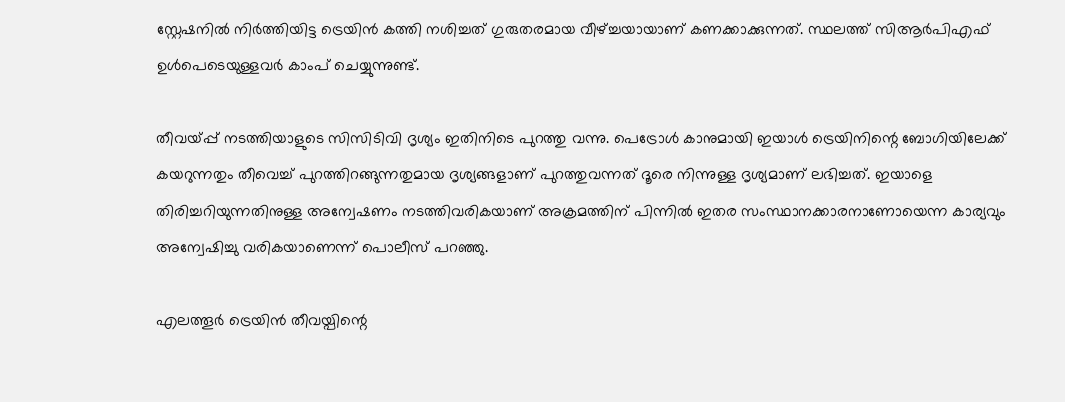സ്റ്റേഷനില്‍ നിര്‍ത്തിയിട്ട ട്രെയിന്‍ കത്തി നശിച്ചത് ഗുരുതരമായ വീഴ്ച്ചയായാണ് കണക്കാക്കുന്നത്. സ്ഥലത്ത് സിആര്‍പിഎഫ് ഉള്‍പെടെയുള്ളവര്‍ കാംപ് ചെയ്യുന്നുണ്ട്.

തീവയ്പ്പ് നടത്തിയാളുടെ സിസിടിവി ദൃശ്യം ഇതിനിടെ പുറത്തു വന്നു. പെട്രോള്‍ കാനുമായി ഇയാള്‍ ട്രെയിനിന്റെ ബോഗിയിലേക്ക് കയറുന്നതും തീവെച്ച് പുറത്തിറങ്ങുന്നതുമായ ദൃശ്യങ്ങളാണ് പുറത്തുവന്നത് ദൂരെ നിന്നുള്ള ദൃശ്യമാണ് ലഭിച്ചത്. ഇയാളെ തിരിച്ചറിയുന്നതിനുള്ള അന്വേഷണം നടത്തിവരികയാണ് അക്രമത്തിന് പിന്നില്‍ ഇതര സംസ്ഥാനക്കാരനാണോയെന്ന കാര്യവും അന്വേഷിച്ചു വരികയാണെന്ന് പൊലീസ് പറഞ്ഞു.

എലത്തൂര്‍ ട്രെയിന്‍ തീവയ്പിന്റെ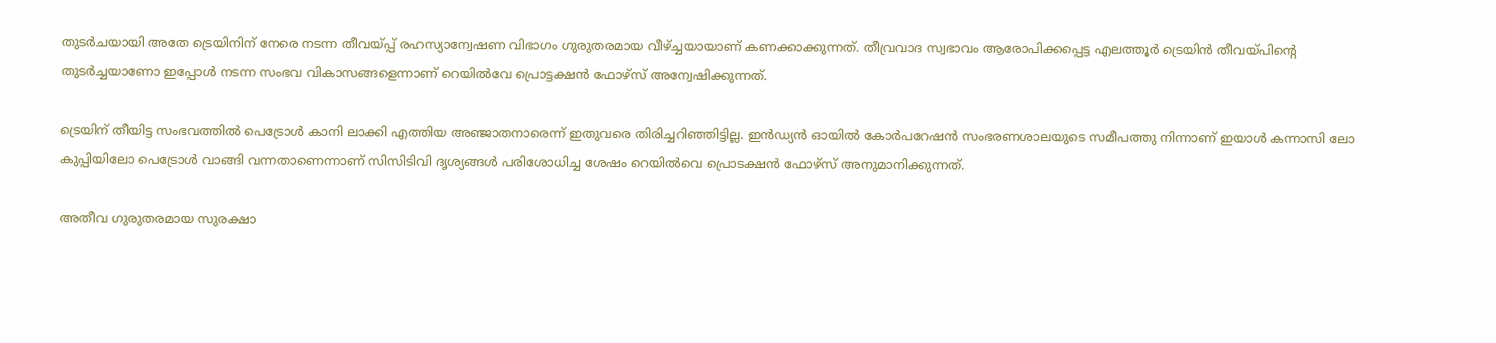തുടര്‍ചയായി അതേ ട്രെയിനിന് നേരെ നടന്ന തീവയ്പ്പ് രഹസ്യാന്വേഷണ വിഭാഗം ഗുരുതരമായ വീഴ്ച്ചയായാണ് കണക്കാക്കുന്നത്. തീവ്രവാദ സ്വഭാവം ആരോപിക്കപ്പെട്ട എലത്തൂര്‍ ട്രെയിന്‍ തീവയ്പിന്റെ തുടര്‍ച്ചയാണോ ഇപ്പോള്‍ നടന്ന സംഭവ വികാസങ്ങളെന്നാണ് റെയില്‍വേ പ്രൊട്ടക്ഷന്‍ ഫോഴ്‌സ് അന്വേഷിക്കുന്നത്.

ട്രെയിന് തീയിട്ട സംഭവത്തില്‍ പെട്രോള്‍ കാനി ലാക്കി എത്തിയ അഞ്ജാതനാരെന്ന് ഇതുവരെ തിരിച്ചറിഞ്ഞിട്ടില്ല. ഇന്‍ഡ്യന്‍ ഓയില്‍ കോര്‍പറേഷന്‍ സംഭരണശാലയുടെ സമീപത്തു നിന്നാണ് ഇയാള്‍ കന്നാസി ലോ കുപ്പിയിലോ പെട്രോള്‍ വാങ്ങി വന്നതാണെന്നാണ് സിസിടിവി ദൃശ്യങ്ങള്‍ പരിശോധിച്ച ശേഷം റെയില്‍വെ പ്രൊടക്ഷന്‍ ഫോഴ്‌സ് അനുമാനിക്കുന്നത്.

അതീവ ഗുരുതരമായ സുരക്ഷാ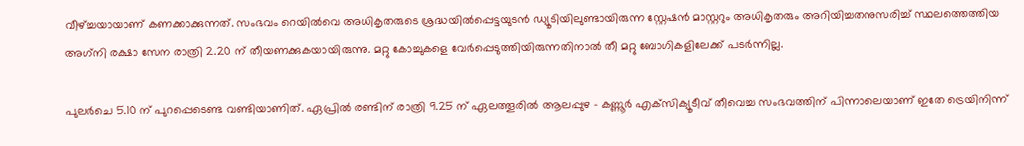വീഴ്ച്ചയായാണ് കണക്കാക്കുന്നത്. സംഭവം റെയില്‍വെ അധികൃതരുടെ ശ്രദ്ധയില്‍പ്പെട്ടയുടന്‍ ഡ്യൂടിയിലുണ്ടായിരുന്ന സ്റ്റേഷന്‍ മാസ്റ്ററും അധികൃതരും അറിയിച്ചതനുസരിച്ച് സ്ഥലത്തെത്തിയ അഗ്‌നി രക്ഷാ സേന രാത്രി 2.20 ന് തീയണക്കുകയായിരുന്നു. മറ്റു കോച്ചുകളെ വേര്‍പ്പെടുത്തിയിരുന്നതിനാല്‍ തീ മറ്റു ബോഗികളിലേക്ക് പടര്‍ന്നില്ല.

പുലര്‍ചെ 5.10 ന് പുറപ്പെടെണ്ട വണ്ടിയാണിത്. ഏപ്രില്‍ രണ്ടിന് രാത്രി 9.25 ന് ഏലത്തൂരില്‍ ആലപ്പുഴ - കണ്ണൂര്‍ എക്‌സിക്യൂടീവ് തീവെച്ച സംഭവത്തിന് പിന്നാലെയാണ് ഇതേ ട്രെയിനിന്ന്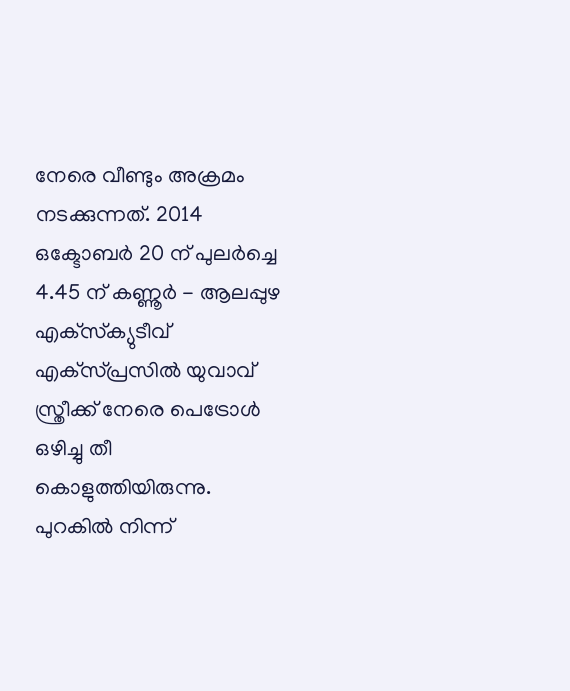നേരെ വീണ്ടും അക്രമം നടക്കുന്നത്. 2014 ഒക്ടോബര്‍ 20 ന് പുലര്‍ച്ചെ 4.45 ന് കണ്ണൂര്‍ - ആലപ്പുഴ എക്‌സ്‌ക്യുടീവ് എക്‌സ്പ്രസില്‍ യുവാവ് സ്ത്രീക്ക് നേരെ പെട്രോള്‍ ഒഴിച്ചു തീ കൊളുത്തിയിരുന്നു. പുറകില്‍ നിന്ന്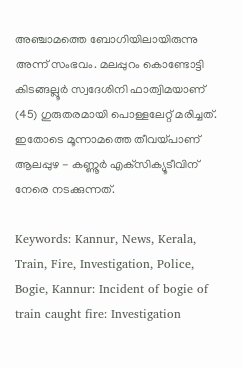അഞ്ചാമത്തെ ബോഗിയിലായിരുന്നു അന്ന് സംഭവം. മലപ്പുറം കൊണ്ടോട്ടി കിടങ്ങല്ലൂര്‍ സ്വദേശിനി ഫാത്വിമയാണ് (45) ഗുരുതരമായി പൊള്ളലേറ്റ് മരിച്ചത്. ഇതോടെ മൂന്നാമത്തെ തീവയ്പാണ് ആലപ്പുഴ - കണ്ണൂര്‍ എക്‌സിക്യൂടീവിന് നേരെ നടക്കുന്നത്.

Keywords: Kannur, News, Kerala, Train, Fire, Investigation, Police, Bogie, Kannur: Incident of bogie of train caught fire: Investigation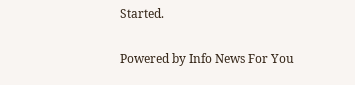Started.


Powered by Info News For You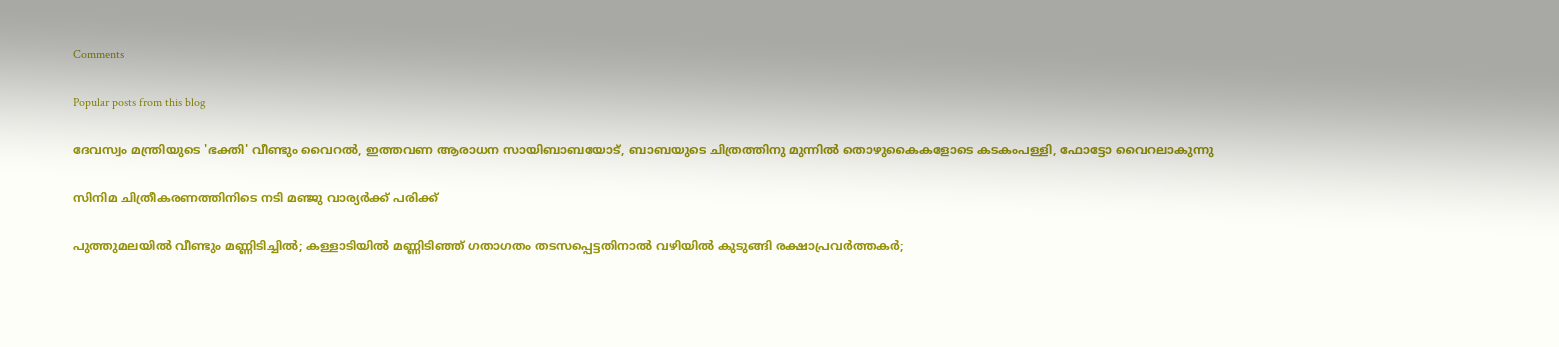Comments

Popular posts from this blog

ദേവസ്വം മന്ത്രിയുടെ 'ഭക്തി' വീണ്ടും വൈറല്‍, ഇത്തവണ ആരാധന സായിബാബയോട്, ബാബയുടെ ചിത്രത്തിനു മുന്നില്‍ തൊഴുകൈകളോടെ കടകംപള്ളി, ഫോട്ടോ വൈറലാകുന്നു

സിനിമ ചിത്രീകരണത്തിനിടെ നടി മഞ്ജു വാര്യര്‍ക്ക് പരിക്ക്

പുത്തുമലയില്‍ വീണ്ടും മണ്ണിടിച്ചില്‍; കള്ളാടിയില്‍ മണ്ണിടിഞ്ഞ് ഗതാഗതം തടസപ്പെട്ടതിനാല്‍ വഴിയില്‍ കുടുങ്ങി രക്ഷാപ്രവര്‍ത്തകര്‍;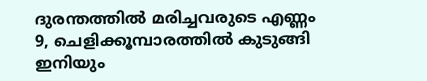ദുരന്തത്തില്‍ മരിച്ചവരുടെ എണ്ണം 9, ചെളിക്കൂമ്പാരത്തില്‍ കുടുങ്ങി ഇനിയും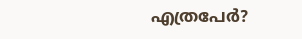എത്രപേര്‍?